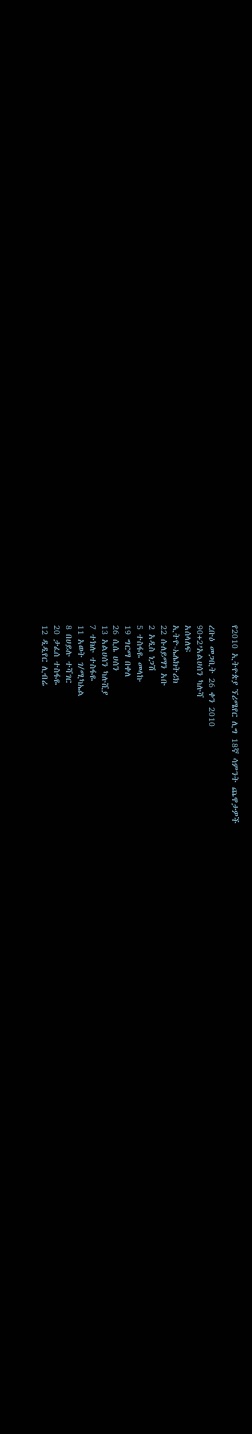የ2010 ኢትዮጵያ ኘሪሜየር ሊግ 18ኛ ሳምንት ጨዋታዎች

ረቡዕ መጋቢት 26 ቀን 2010
90+2’አልሀሰን ካሉሻ
አሰላለፍ
ኢትዮ-ኤሌክትሪክ
22 ሱለይማን አቡ
2 አዲስ ነጋሽ
5 ተስፋዬ መላኩ
19 ግርማ በቀለ
26 ሲሴ ሀሰን
13 አልሀሰን ካሉሺያ
7 ተክሉ ተስፋዬ
11 አወት ገ/ሚካኤል
8 በሀይሉ ተሻገር
20 ታፈሰ ተስፋዬ
12 ዲዲየር ሊብሬ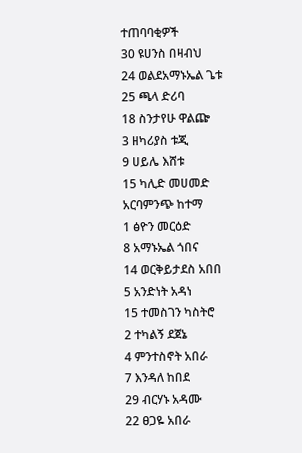ተጠባባቂዎች
30 ዩሀንስ በዛብህ
24 ወልደአማኑኤል ጌቱ
25 ጫላ ድሪባ
18 ስንታየሁ ዋልጬ
3 ዘካሪያስ ቱጂ
9 ሀይሌ እሸቱ
15 ካሊድ መሀመድ
አርባምንጭ ከተማ
1 ፅዮን መርዕድ
8 አማኑኤል ጎበና
14 ወርቅይታደስ አበበ
5 አንድነት አዳነ
15 ተመስገን ካስትሮ
2 ተካልኝ ደጀኔ
4 ምንተስኖት አበራ
7 እንዳለ ከበደ
29 ብርሃኑ አዳሙ
22 ፀጋዬ አበራ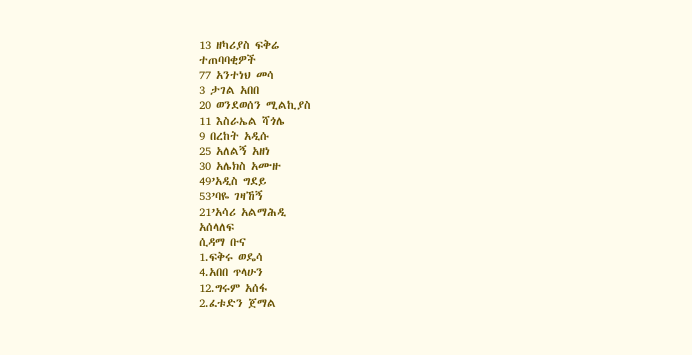13 ዘካሪያስ ፍቅሬ
ተጠባባቂዎች
77 አንተነህ መሳ
3 ታገል አበበ
20 ወንደወሰን ሚልኪያስ
11 እስራኤል ሻጎሌ
9 በረከት አዲሱ
25 አለልኝ አዘነ
30 አሌክስ አሙዙ
49’አዲስ ግደይ
53’ባዬ ገዛኸኝ
21’አሳሪ አልማሕዲ
አሰላለፍ
ሲዳማ ቡና
1.ፍቅሩ ወዴሳ
4.አበበ ጥላሁን
12.ግሩም አሰፋ
2.ፈቱድን ጀማል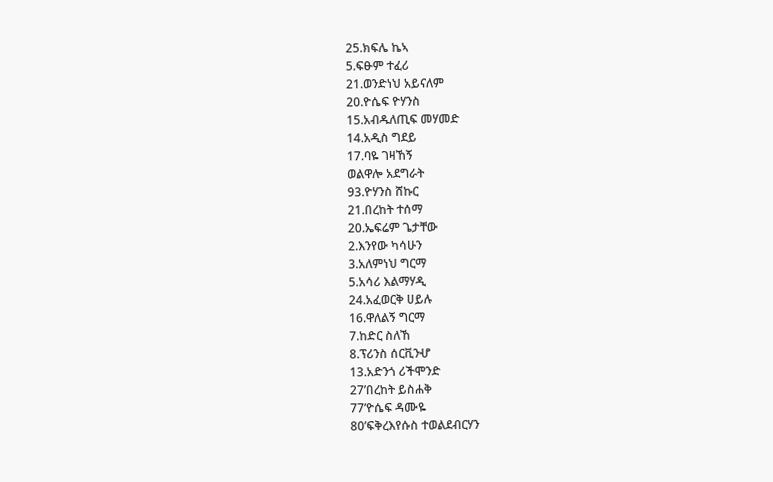25.ክፍሌ ኬኣ
5.ፍፁም ተፈሪ
21.ወንድነህ አይናለም
20.ዮሴፍ ዮሃንስ
15.አብዱለጢፍ መሃመድ
14.አዲስ ግደይ
17.ባዬ ገዛኸኝ
ወልዋሎ አደግራት
93.ዮሃንስ ሸኩር
21.በረከት ተሰማ
20.ኤፍሬም ጌታቸው
2.እንየው ካሳሁን
3.አለምነህ ግርማ
5.አሳሪ እልማሃዲ
24.አፈወርቅ ሀይሉ
16.ዋለልኝ ግርማ
7.ከድር ስለኸ
8.ፕሪንስ ሰርቪንሇ
13.አድንጎ ሪችሞንድ
27’በረከት ይስሐቅ
77’ዮሴፍ ዳሙዬ
80’ፍቅረእየሱስ ተወልደብርሃን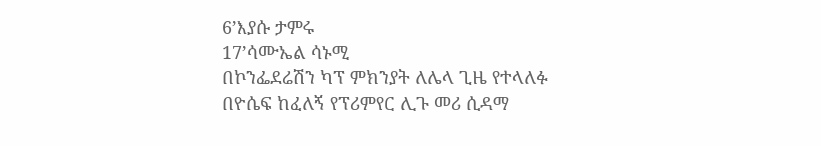6’እያሱ ታምሩ
17’ሳሙኤል ሳኑሚ
በኮንፌደሬሽን ካፕ ምክንያት ለሌላ ጊዜ የተላለፉ
በዮሴፍ ከፈለኝ የፕሪምየር ሊጉ መሪ ሲዳማ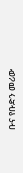ቡና የቡድን መሪው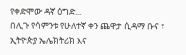የቀድሞው ዳኛ ዕግድ...
በሊጉ የሳምንቱ የሁለተኛ ቀን ጨዋታ ሲዳማ ቡና ፣ ኢትዮጵያ ኤሌክትሪክ እና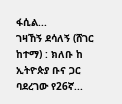ፋሲል...
ገዛኸኝ ደሳለኝ (ሸገር ከተማ) : ክለቡ ከ ኢትዮጵያ ቡና ጋር ባደረገው የ26ኛ...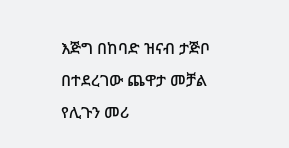እጅግ በከባድ ዝናብ ታጅቦ በተደረገው ጨዋታ መቻል የሊጉን መሪ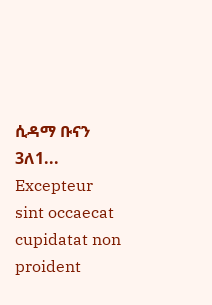ሲዳማ ቡናን 3ለ1...
Excepteur sint occaecat cupidatat non proident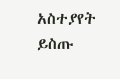አስተያየት ይስጡ